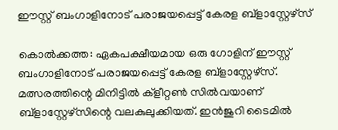ഈസ്റ്റ് ബംഗാളിനോട് പരാജയപ്പെട്ട് കേരള ബ്‌ളാസ്റ്റേഴ്‌സ്‌

കൊല്‍ക്കത്ത: ഏകപക്ഷീയമായ ഒരു ഗോളിന് ഈസ്റ്റ് ബംഗാളിനോട് പരാജയപ്പെട്ട് കേരള ബ്‌ളാസ്റ്റേഴ്‌സ്. മത്സരത്തിന്റെ മിനിട്ടില്‍ ക്‌ളീറ്റണ്‍ സില്‍വയാണ് ബ്‌ളാസ്റ്റേഴ്‌സിന്റെ വലകുലുക്കിയത്. ഇന്‍ജുറി ടൈമില്‍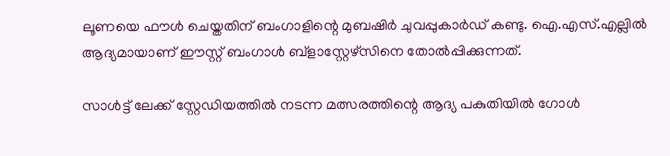ലൂണയെ ഫൗള്‍ ചെയ്തതിന് ബംഗാളിന്റെ മുബഷിര്‍ ചുവപ്പുകാര്‍ഡ് കണ്ടു. ഐ.എസ്.എല്ലില്‍ ആദ്യമായാണ് ഈസ്റ്റ് ബംഗാള്‍ ബ്‌ളാസ്റ്റേഴ്‌സിനെ തോല്‍പ്പിക്കുന്നത്.

സാള്‍ട്ട് ലേക്ക് സ്റ്റേഡിയത്തില്‍ നടന്ന മത്സരത്തിന്റെ ആദ്യ പകുതിയില്‍ ഗോള്‍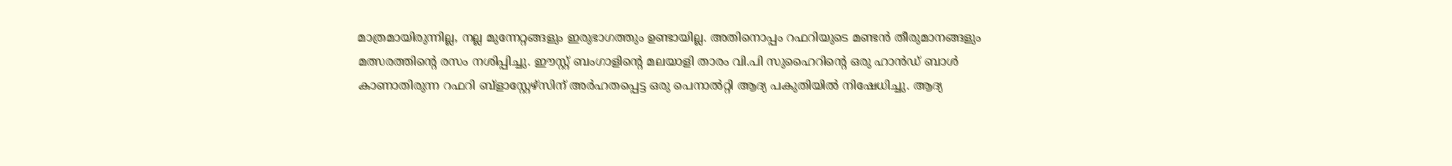മാത്രമായിരുന്നില്ല, നല്ല മുന്നേറ്റങ്ങളും ഇരുഭാഗത്തും ഉണ്ടായില്ല. അതിനൊപ്പം റഫറിയുടെ മണ്ടന്‍ തീരുമാനങ്ങളും മത്സരത്തിന്റെ രസം നശിപ്പിച്ചു. ഈസ്റ്റ് ബംഗാളിന്റെ മലയാളി താരം വി.പി സുഹൈറിന്റെ ഒരു ഹാന്‍ഡ് ബാള്‍ കാണാതിരുന്ന റഫറി ബ്‌ളാസ്റ്റേഴ്‌സിന് അര്‍ഹതപ്പെട്ട ഒരു പെനാല്‍റ്റി ആദ്യ പകുതിയില്‍ നിഷേധിച്ചു. ആദ്യ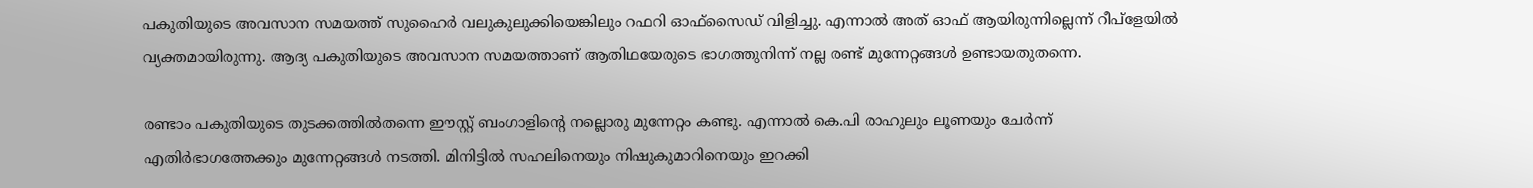പകുതിയുടെ അവസാന സമയത്ത് സുഹൈര്‍ വലുകുലുക്കിയെങ്കിലും റഫറി ഓഫ്‌സൈഡ് വിളിച്ചു. എന്നാല്‍ അത് ഓഫ് ആയിരുന്നില്ലെന്ന് റീപ്‌ളേയില്‍ വ്യക്തമായിരുന്നു. ആദ്യ പകുതിയുടെ അവസാന സമയത്താണ് ആതിഥയേരുടെ ഭാഗത്തുനിന്ന് നല്ല രണ്ട് മുന്നേറ്റങ്ങള്‍ ഉണ്ടായതുതന്നെ.

രണ്ടാം പകുതിയുടെ തുടക്കത്തില്‍തന്നെ ഈസ്റ്റ് ബംഗാളിന്റെ നല്ലൊരു മുന്നേറ്റം കണ്ടു. എന്നാല്‍ കെ.പി രാഹുലും ലൂണയും ചേര്‍ന്ന് എതിര്‍ഭാഗത്തേക്കും മുന്നേറ്റങ്ങള്‍ നടത്തി. മിനിട്ടില്‍ സഹലിനെയും നിഷുകുമാറിനെയും ഇറക്കി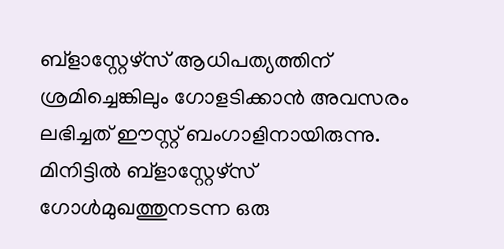ബ്‌ളാസ്റ്റേഴ്‌സ് ആധിപത്യത്തിന് ശ്രമിച്ചെങ്കിലും ഗോളടിക്കാന്‍ അവസരം ലഭിച്ചത് ഈസ്റ്റ് ബംഗാളിനായിരുന്നു. മിനിട്ടില്‍ ബ്‌ളാസ്റ്റേഴ്‌സ് ഗോള്‍മുഖത്തുനടന്ന ഒരു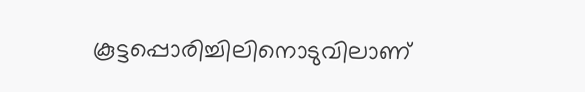കൂട്ടപ്പൊരിച്ചിലിനൊടുവിലാണ്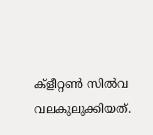ക്‌ളീറ്റണ്‍ സില്‍വ വലകുലുക്കിയത്.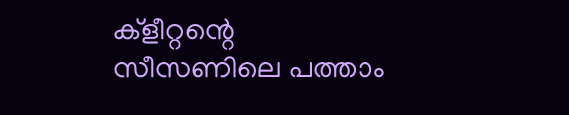ക്‌ളീറ്റന്റെ സീസണിലെ പത്താം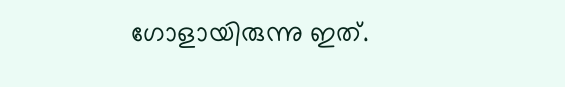ഗോളായിരുന്നു ഇത്.